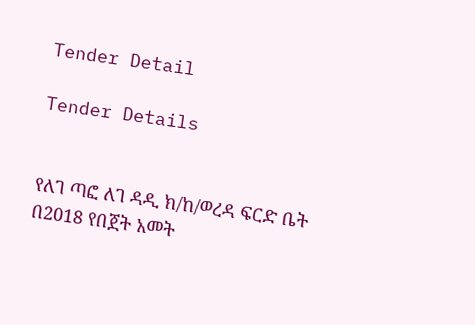Tender Detail

Tender Details


የለገ ጣፎ ለገ ዳዲ ክ/ከ/ወረዳ ፍርድ ቤት በ2018 የበጀት አመት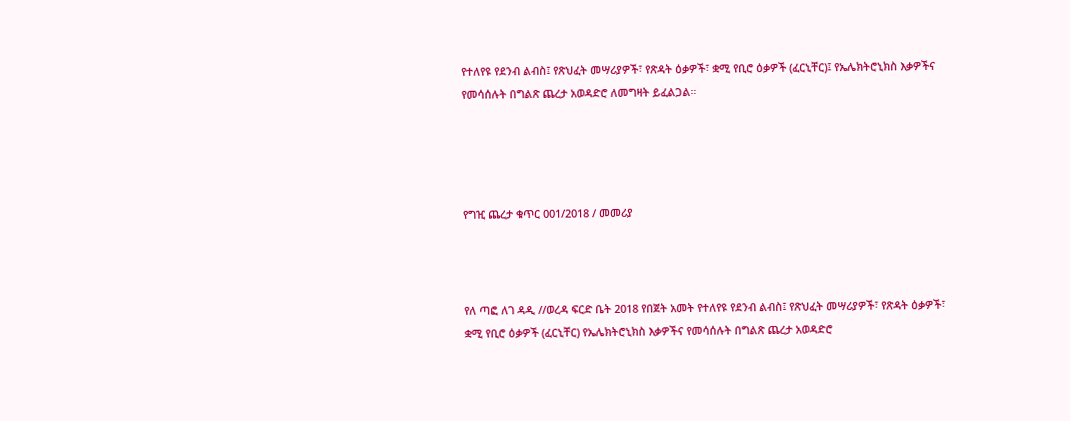የተለየዩ የደንብ ልብስ፤ የጽህፈት መሣሪያዎች፣ የጽዳት ዕቃዎች፣ ቋሚ የቢሮ ዕቃዎች (ፈርኒቸር)፤ የኤሌክትሮኒክስ እቃዎችና የመሳሰሉት በግልጽ ጨረታ አወዳድሮ ለመግዛት ይፈልጋል።




የግዢ ጨረታ ቁጥር 001/2018 / መመሪያ



የለ ጣፎ ለገ ዳዲ //ወረዳ ፍርድ ቤት 2018 የበጀት አመት የተለየዩ የደንብ ልብስ፤ የጽህፈት መሣሪያዎች፣ የጽዳት ዕቃዎች፣ ቋሚ የቢሮ ዕቃዎች (ፈርኒቸር) የኤሌክትሮኒክስ እቃዎችና የመሳሰሉት በግልጽ ጨረታ አወዳድሮ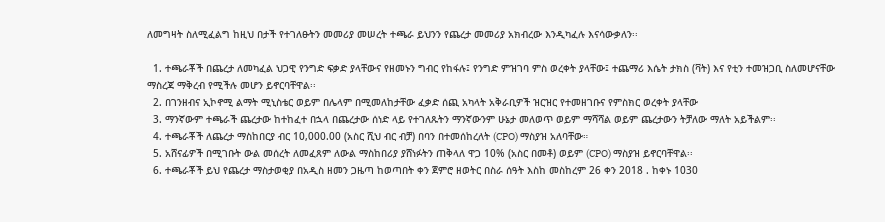ለመግዛት ስለሚፈልግ ከዚህ በታች የተገለፁትን መመሪያ መሠረት ተጫራ ይህንን የጨረታ መመሪያ አክብረው እንዲካፈሉ እናሳውቃለን፡፡

  1. ተጫራቾች በጨረታ ለመካፈል ህጋዊ የንግድ ፍቃድ ያላቸውና የዘመኑን ግብር የከፋሉ፤ የንግድ ምዝገባ ምስ ወረቀት ያላቸው፤ ተጨማሪ እሴት ታክስ (ቫት) እና የቲን ተመዝጋቢ ስለመሆናቸው ማስረጃ ማቅረብ የሚችሉ መሆን ይኖርባቸዋል፡፡
  2. በገንዘብና ኢኮኖሚ ልማት ሚኒስቴር ወይም በሌላም በሚመለከታቸው ፈቃድ ሰጪ አካላት አቅራቢዎች ዝርዝር የተመዘገቡና የምስክር ወረቀት ያላቸው
  3. ማንኛውም ተጫራች ጨረታው ከተከፈተ በኋላ በጨረታው ሰነድ ላይ የተገለጹትን ማንኛውንም ሁኔታ መለወጥ ወይም ማሻሻል ወይም ጨረታውን ትቻለው ማለት አይችልም፡፡
  4. ተጫራቾች ለጨረታ ማስከበርያ ብር 10,000.00 (አስር ሺህ ብር ብቻ) በባን በተመሰከረለት (CPO) ማስያዝ አለባቸው።
  5. አሸናፊዎች በሚገቡት ውል መሰረት ለመፈጸም ለውል ማስከበሪያ ያሸነፉትን ጠቅላለ ዋጋ 10% (አስር በመቶ) ወይም (CPO) ማስያዝ ይኖርባቸዋል፡፡
  6. ተጫራቾች ይህ የጨረታ ማስታወቂያ በአዲስ ዘመን ጋዜጣ ከወጣበት ቀን ጀምሮ ዘወትር በስራ ሰዓት እስከ መስከረም 26 ቀን 2018 . ከቀኑ 1030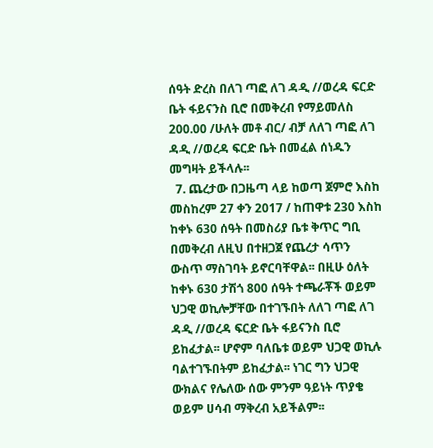ሰዓት ድረስ በለገ ጣፎ ለገ ዳዲ //ወረዳ ፍርድ ቤት ፋይናንስ ቢሮ በመቅረብ የማይመለስ 200.00 /ሁለት መቶ ብር/ ብቻ ለለገ ጣፎ ለገ ዳዲ //ወረዳ ፍርድ ቤት በመፈል ሰነዱን መግዛት ይችላሉ፡፡
  7. ጨረታው በጋዜጣ ላይ ከወጣ ጀምሮ እስከ መስከረም 27 ቀን 2017 / ከጠዋቱ 230 እስከ ከቀኑ 630 ሰዓት በመስሪያ ቤቱ ቅጥር ግቢ በመቅረብ ለዚህ በተዘጋጀ የጨረታ ሳጥን ውስጥ ማስገባት ይኖርባቸዋል፡፡ በዚሁ ዕለት ከቀኑ 630 ታሽጎ 800 ሰዓት ተጫራቾች ወይም ህጋዊ ወኪሎቻቸው በተገኙበት ለለገ ጣፎ ለገ ዳዲ //ወረዳ ፍርድ ቤት ፋይናንስ ቢሮ ይከፈታል፡፡ ሆኖም ባለቤቱ ወይም ህጋዊ ወኪሉ ባልተገኙበትም ይከፈታል፡፡ ነገር ግን ህጋዊ ውክልና የሌለው ሰው ምንም ዓይነት ጥያቄ ወይም ሀሳብ ማቅረብ አይችልም፡፡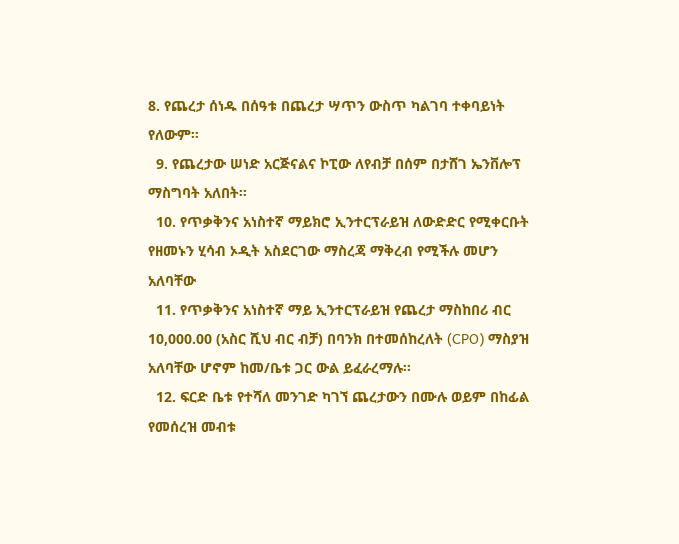8. የጨረታ ሰነዱ በሰዓቱ በጨረታ ሣጥን ውስጥ ካልገባ ተቀባይነት የለውም፡፡
  9. የጨረታው ሠነድ አርጅናልና ኮፒው ለየብቻ በሰም በታሸገ ኤንቨሎፕ ማስግባት አለበት፡፡
  10. የጥቃቅንና አነስተኛ ማይክሮ ኢንተርፕራይዝ ለውድድር የሚቀርቡት የዘመኑን ሂሳብ ኦዲት አስደርገው ማስረጃ ማቅረብ የሚችሉ መሆን አለባቸው
  11. የጥቃቅንና አነስተኛ ማይ ኢንተርፕራይዝ የጨረታ ማስከበሪ ብር 10,000.00 (አስር ሺህ ብር ብቻ) በባንክ በተመሰከረለት (CPO) ማስያዝ አለባቸው ሆኖም ከመ/ቤቱ ጋር ውል ይፈራረማሉ፡፡
  12. ፍርድ ቤቱ የተሻለ መንገድ ካገኘ ጨረታውን በሙሉ ወይም በከፊል የመሰረዝ መብቱ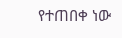የተጠበቀ ነው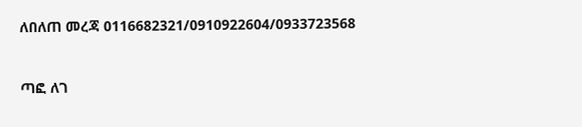ለበለጠ መረጃ 0116682321/0910922604/0933723568



ጣፎ ለገ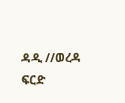ዳዲ //ወረዳ ፍርድ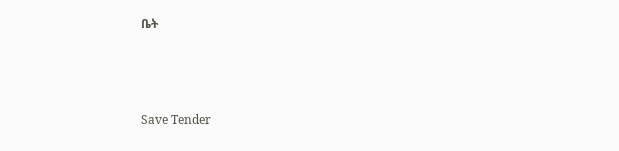ቤት



Save Tender